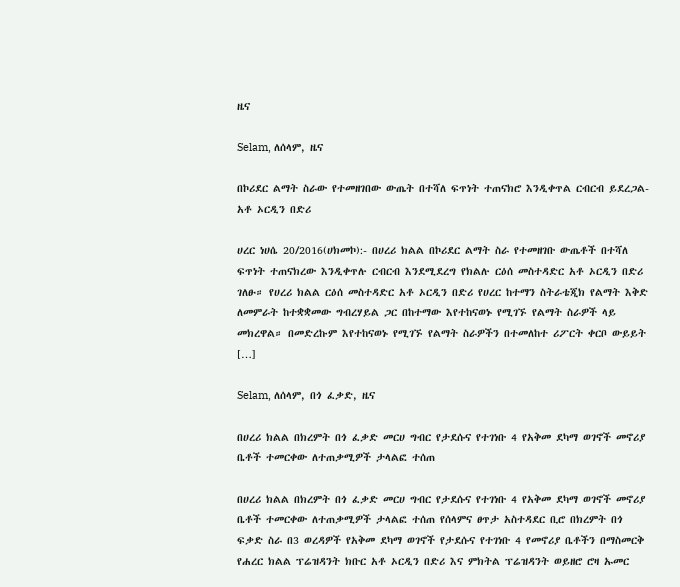ዜና

Selam, ለሰላም, ዜና

በኮሪደር ልማት ስራው የተመዘገበው ውጤት በተሻለ ፍጥነት ተጠናክሮ እንዲቀጥል ርብርብ ይደረጋል- አቶ ኦርዲን በድሪ

ሀረር ነሀሴ 20/2016(ሀክመኮ):- በሀረሪ ክልል በኮሪደር ልማት ስራ የተመዘገቡ ውጤቶች በተሻለ ፍጥነት ተጠናክረው እንዲቀጥሉ ርብርብ እንደሚደረግ የክልሉ ርዕሰ መስተዳድር አቶ ኦርዲን በድሪ ገለፁ። የሀረሪ ክልል ርዕሰ መስተዳድር አቶ ኦርዲን በድሪ የሀረር ከተማን ስትራቴጂክ የልማት እቅድ ለመምራት ከተቋቋመው ግብረሃይል ጋር በከተማው እየተከናወኑ የሚገኙ የልማት ስራዎች ላይ መክረዋል። በመድረኩም እየተከናወኑ የሚገኙ የልማት ስራዎችን በተመለከተ ሪፖርት ቀርቦ ውይይት […]

Selam, ለሰላም, በጎ ፈቃድ, ዜና

በሀረሪ ክልል በክረምት በጎ ፈቃድ መርሀ ግብር የታደሱና የተገነቡ 4 የአቅመ ደካማ ወገኖች መኖሪያ ቤቶች ተመርቀው ለተጠቃሚዎች ታላልፎ ተሰጠ

በሀረሪ ክልል በክረምት በጎ ፈቃድ መርሀ ግብር የታደሱና የተገነቡ 4 የአቅመ ደካማ ወገኖች መኖሪያ ቤቶች ተመርቀው ለተጠቃሚዎች ታላልፎ ተሰጠ የሰላምና ፀጥታ አስተዳደር ቢሮ በክረምት በጎ ፍቃድ ስራ በ3 ወረዳዎች የአቅመ ደካማ ወገኖች የታደሱና የተገነቡ 4 የመኖሪያ ቤቶችን በማስመርቅ የሐረር ክልል ፕሬዝዳንት ክቡር አቶ ኦርዲን በድሪ እና ምክትል ፕሬዝዳንት ወይዘሮ ሮዛ ኡመር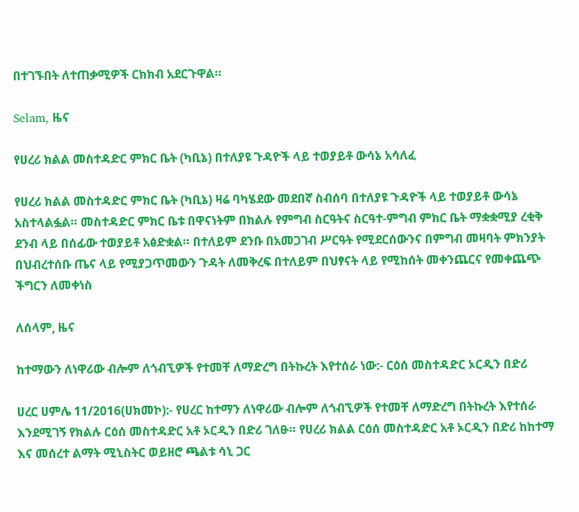በተገኙበት ለተጠቃሚዎች ርክክብ አደርጉዋል።

Selam, ዜና

የሀረሪ ክልል መስተዳድር ምክር ቤት (ካቢኔ) በተለያዩ ጉዳዮች ላይ ተወያይቶ ውሳኔ አሳለፈ

የሀረሪ ክልል መስተዳድር ምክር ቤት (ካቢኔ) ዛሬ ባካሄደው መደበኛ ስብሰባ በተለያዩ ጉዳዮች ላይ ተወያይቶ ውሳኔ አስተላልፏል። መስተዳድር ምክር ቤቱ በዋናነትም በክልሉ የምግብ ስርዓትና ስርዓተ-ምግብ ምክር ቤት ማቋቋሚያ ረቂቅ ደንብ ላይ በሰፊው ተወያይቶ አፅድቋል። በተለይም ደንቡ በአመጋገብ ሥርዓት የሚደርሰውንና በምግብ መዛባት ምክንያት በህብረተሰቡ ጤና ላይ የሚያጋጥመውን ጉዳት ለመቅረፍ በተለይም በህፃናት ላይ የሚከሰት መቀንጨርና የመቀጨጭ ችግርን ለመቀነስ

ለሰላም, ዜና

ከተማውን ለነዋሪው ብሎም ለጎብኚዎች የተመቸ ለማድረግ በትኩረት እየተሰራ ነው:- ርዕሰ መስተዳድር ኦርዲን በድሪ

ሀረር ሀምሌ 11/2016(ሀክመኮ):- የሀረር ከተማን ለነዋሪው ብሎም ለጎብኚዎች የተመቸ ለማድረግ በትኩረት እየተሰራ እንደሚገኝ የክልሉ ርዕሰ መስተዳድር አቶ ኦርዲን በድሪ ገለፁ። የሀረሪ ክልል ርዕሰ መስተዳድር አቶ ኦርዲን በድሪ ከከተማ እና መሰረተ ልማት ሚኒስትር ወይዘሮ ጫልቱ ሳኒ ጋር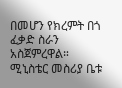በመሆን የክረምት በጎ ፈቃድ ስራን አስጀምረዋል። ሚኒስቴር መስሪያ ቤቱ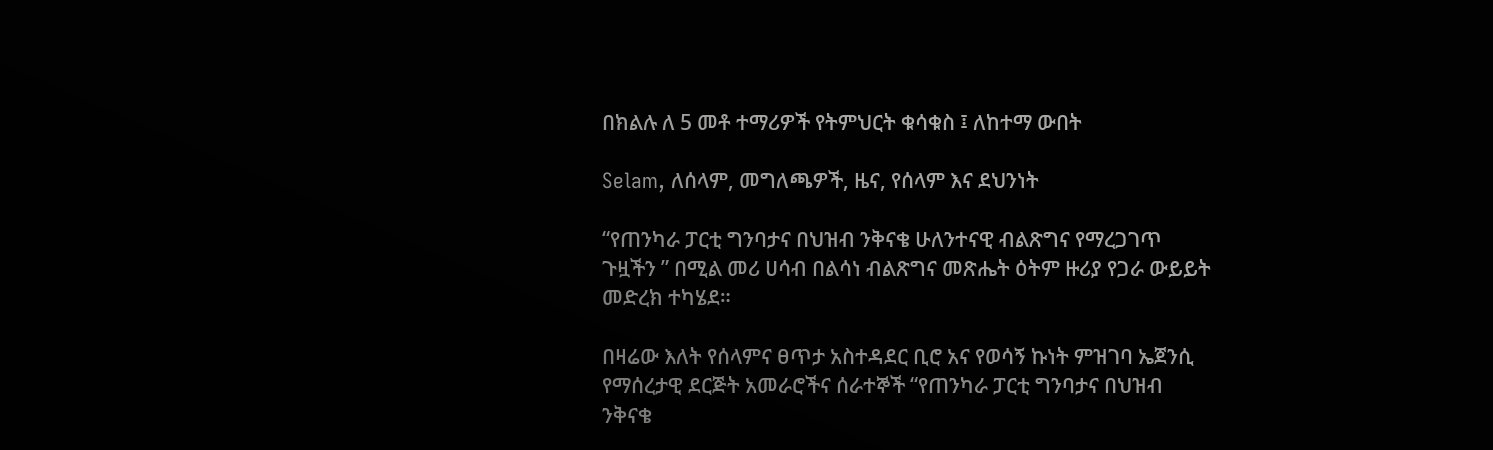በክልሉ ለ 5 መቶ ተማሪዎች የትምህርት ቁሳቁስ ፤ ለከተማ ውበት

Selam, ለሰላም, መግለጫዎች, ዜና, የሰላም እና ደህንነት

“የጠንካራ ፓርቲ ግንባታና በህዝብ ንቅናቄ ሁለንተናዊ ብልጽግና የማረጋገጥ ጉዟችን ” በሚል መሪ ሀሳብ በልሳነ ብልጽግና መጽሔት ዕትም ዙሪያ የጋራ ውይይት መድረክ ተካሄደ።

በዛሬው እለት የሰላምና ፀጥታ አስተዳደር ቢሮ አና የወሳኝ ኩነት ምዝገባ ኤጀንሲ የማሰረታዊ ደርጅት አመራሮችና ሰራተኞች “የጠንካራ ፓርቲ ግንባታና በህዝብ ንቅናቄ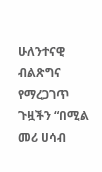ሁለንተናዊ ብልጽግና የማረጋገጥ ጉዟችን “በሚል መሪ ሀሳብ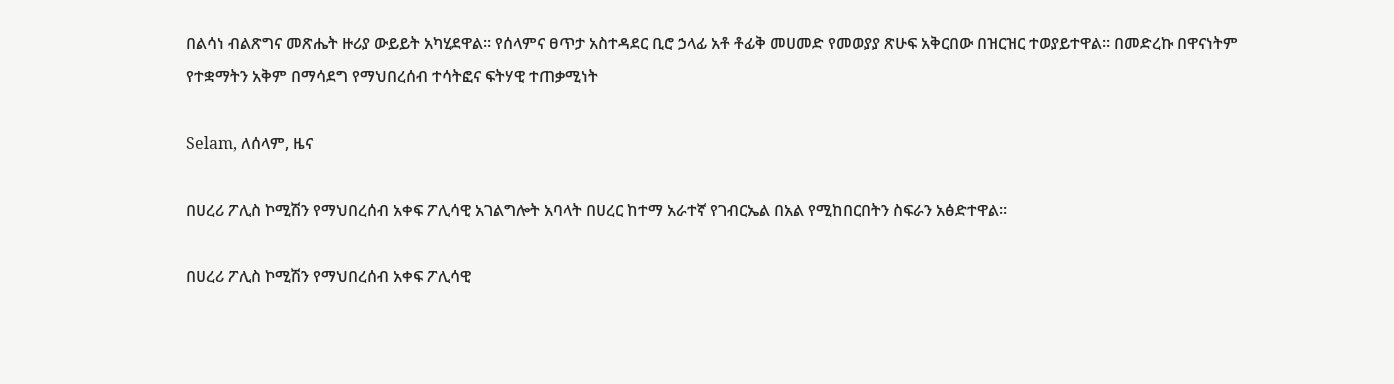በልሳነ ብልጽግና መጽሔት ዙሪያ ውይይት አካሂደዋል። የሰላምና ፀጥታ አስተዳደር ቢሮ ኃላፊ አቶ ቶፊቅ መሀመድ የመወያያ ጽሁፍ አቅርበው በዝርዝር ተወያይተዋል። በመድረኩ በዋናነትም የተቋማትን አቅም በማሳደግ የማህበረሰብ ተሳትፎና ፍትሃዊ ተጠቃሚነት

Selam, ለሰላም, ዜና

በሀረሪ ፖሊስ ኮሚሽን የማህበረሰብ አቀፍ ፖሊሳዊ አገልግሎት አባላት በሀረር ከተማ አራተኛ የገብርኤል በአል የሚከበርበትን ስፍራን አፅድተዋል።

በሀረሪ ፖሊስ ኮሚሽን የማህበረሰብ አቀፍ ፖሊሳዊ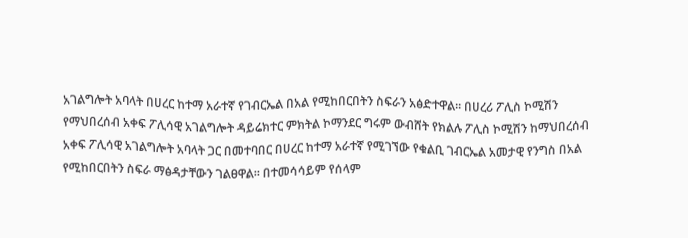አገልግሎት አባላት በሀረር ከተማ አራተኛ የገብርኤል በአል የሚከበርበትን ስፍራን አፅድተዋል። በሀረሪ ፖሊስ ኮሚሽን የማህበረሰብ አቀፍ ፖሊሳዊ አገልግሎት ዳይሬክተር ምክትል ኮማንደር ግሩም ውብሸት የክልሉ ፖሊስ ኮሚሽን ከማህበረሰብ አቀፍ ፖሊሳዊ አገልግሎት አባላት ጋር በመተባበር በሀረር ከተማ አራተኛ የሚገኘው የቁልቢ ገብርኤል አመታዊ የንግስ በአል የሚከበርበትን ስፍራ ማፅዳታቸውን ገልፀዋል። በተመሳሳይም የሰላም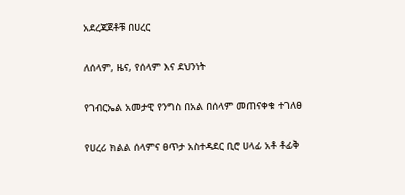አደረጃጀቶቹ በሀረር

ለሰላም, ዜና, የሰላም እና ደህንነት

የገብርኤል አመታዊ የንግስ በአል በሰላም መጠናቀቁ ተገለፀ

የሀረሪ ክልል ሰላምና ፀጥታ አስተዳደር ቢሮ ሀላፊ አቶ ቶፊቅ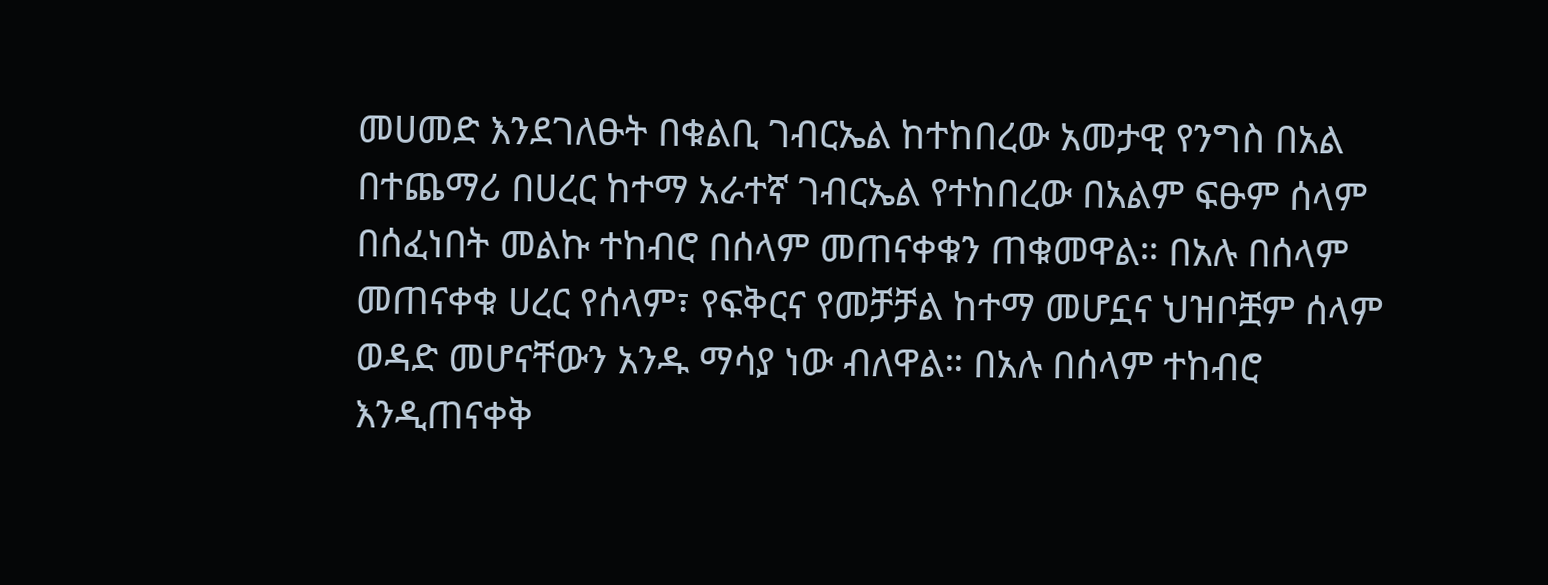መሀመድ እንደገለፁት በቁልቢ ገብርኤል ከተከበረው አመታዊ የንግስ በአል በተጨማሪ በሀረር ከተማ አራተኛ ገብርኤል የተከበረው በአልም ፍፁም ሰላም በሰፈነበት መልኩ ተከብሮ በሰላም መጠናቀቁን ጠቁመዋል። በአሉ በሰላም መጠናቀቁ ሀረር የሰላም፣ የፍቅርና የመቻቻል ከተማ መሆኗና ህዝቦቿም ሰላም ወዳድ መሆናቸውን አንዱ ማሳያ ነው ብለዋል። በአሉ በሰላም ተከብሮ እንዲጠናቀቅ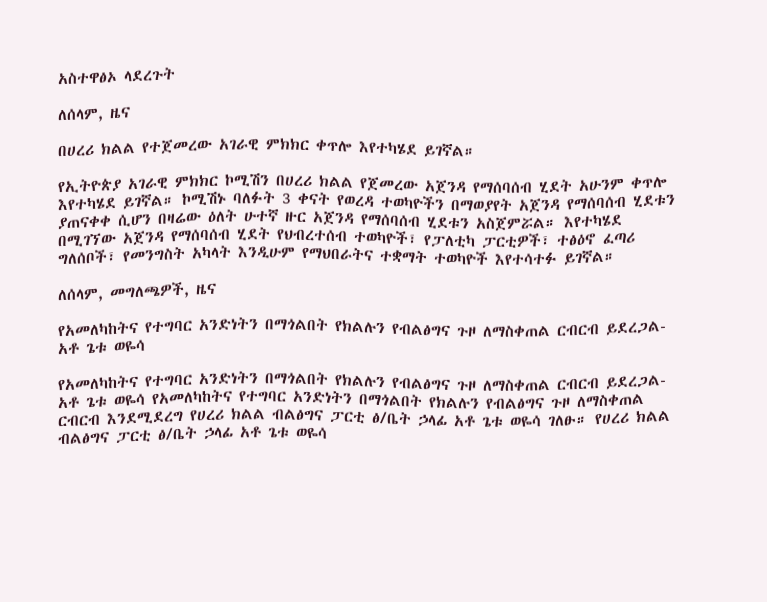አስተዋፅኦ ላደረጉት

ለሰላም, ዜና

በሀረሪ ክልል የተጀመረው አገራዊ ምክክር ቀጥሎ እየተካሄደ ይገኛል።

የኢትዮጵያ አገራዊ ምክክር ኮሚሽን በሀረሪ ክልል የጀመረው አጀንዳ የማሰባሰብ ሂደት አሁንም ቀጥሎ እየተካሄደ ይገኛል። ኮሚሽኑ ባለፉት 3 ቀናት የወረዳ ተወካዮችን በማወያየት አጀንዳ የማሰባሰብ ሂደቱን ያጠናቀቀ ሲሆን በዛሬው ዕለት ሁተኛ ዙር አጀንዳ የማሰባሰብ ሂደቱን አስጀምሯል። እየተካሄደ በሚገኘው አጀንዳ የማሰባሰብ ሂደት የህብረተሰብ ተወካዮች፣ የፓለቲካ ፓርቲዎች፣ ተፅዕኖ ፈጣሪ ግለሰቦች፣ የመንግስት አካላት እንዲሁም የማህበራትና ተቋማት ተወካዮች እየተሳተፉ ይገኛል።

ለሰላም, መግለጫዎች, ዜና

የአመለካከትና የተግባር አንድነትን በማጎልበት የክልሉን የብልፅግና ጉዞ ለማስቀጠል ርብርብ ይደረጋል- አቶ ጌቱ ወዬሳ

የአመለካከትና የተግባር አንድነትን በማጎልበት የክልሉን የብልፅግና ጉዞ ለማስቀጠል ርብርብ ይደረጋል- አቶ ጌቱ ወዬሳ የአመለካከትና የተግባር አንድነትን በማጎልበት የክልሉን የብልፅግና ጉዞ ለማስቀጠል ርብርብ እንደሚደረግ የሀረሪ ክልል ብልፅግና ፓርቲ ፅ/ቤት ኃላፊ አቶ ጌቱ ወዬሳ ገለፁ። የሀረሪ ክልል ብልፅግና ፓርቲ ፅ/ቤት ኃላፊ አቶ ጌቱ ወዬሳ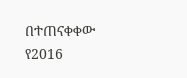በተጠናቀቀው የ2016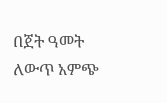በጀት ዓመት ለውጥ አምጭ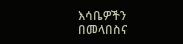እሳቤዎችን በመላበስና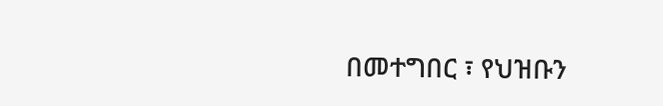በመተግበር ፣ የህዝቡን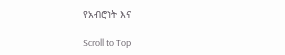የአብሮነት እና

Scroll to Top